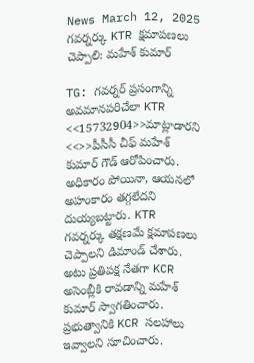News March 12, 2025
గవర్నర్కు KTR క్షమాపణలు చెప్పాలి: మహేశ్ కుమార్

TG: గవర్నర్ ప్రసంగాన్ని అవమానపరిచేలా KTR <<15732904>>మాట్లాడారని <<>>పీసీసీ చీఫ్ మహేశ్ కుమార్ గౌడ్ ఆరోపించారు. అధికారం పోయినా, ఆయనలో అహంకారం తగ్గలేదని దుయ్యబట్టారు. KTR గవర్నర్కు తక్షణమే క్షమాపణలు చెప్పాలని డిమాండ్ చేశారు. అటు ప్రతిపక్ష నేతగా KCR అసెంబ్లీకి రావడాన్ని మహేశ్ కుమార్ స్వాగతించారు. ప్రభుత్వానికి KCR సలహాలు ఇవ్వాలని సూచించారు.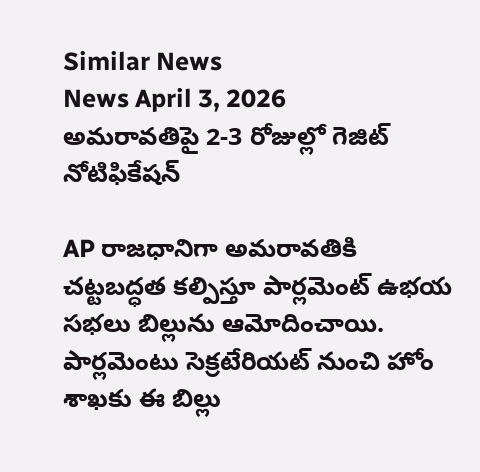Similar News
News April 3, 2026
అమరావతిపై 2-3 రోజుల్లో గెజిట్ నోటిఫికేషన్

AP రాజధానిగా అమరావతికి చట్టబద్ధత కల్పిస్తూ పార్లమెంట్ ఉభయ సభలు బిల్లును ఆమోదించాయి. పార్లమెంటు సెక్రటేరియట్ నుంచి హోం శాఖకు ఈ బిల్లు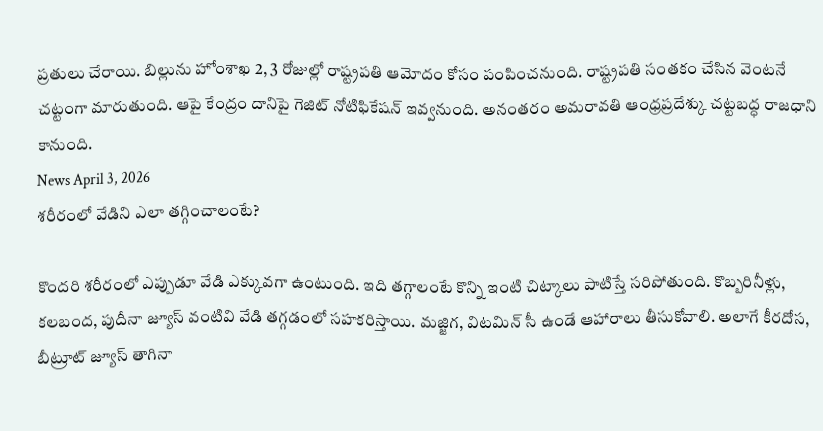ప్రతులు చేరాయి. బిల్లును హోంశాఖ 2, 3 రోజుల్లో రాష్ట్రపతి ఆమోదం కోసం పంపించనుంది. రాష్ట్రపతి సంతకం చేసిన వెంటనే చట్టంగా మారుతుంది. ఆపై కేంద్రం దానిపై గెజిట్ నోటిఫికేషన్ ఇవ్వనుంది. అనంతరం అమరావతి ఆంధ్రప్రదేశ్కు చట్టబద్ధ రాజధాని కానుంది.
News April 3, 2026
శరీరంలో వేడిని ఎలా తగ్గించాలంటే?

కొందరి శరీరంలో ఎప్పుడూ వేడి ఎక్కువగా ఉంటుంది. ఇది తగ్గాలంటే కొన్ని ఇంటి చిట్కాలు పాటిస్తే సరిపోతుంది. కొబ్బరినీళ్లు, కలబంద, పుదీనా జ్యూస్ వంటివి వేడి తగ్గడంలో సహకరిస్తాయి. మజ్జిగ, విటమిన్ సీ ఉండే ఆహారాలు తీసుకోవాలి. అలాగే కీరదోస, బీట్రూట్ జ్యూస్ తాగినా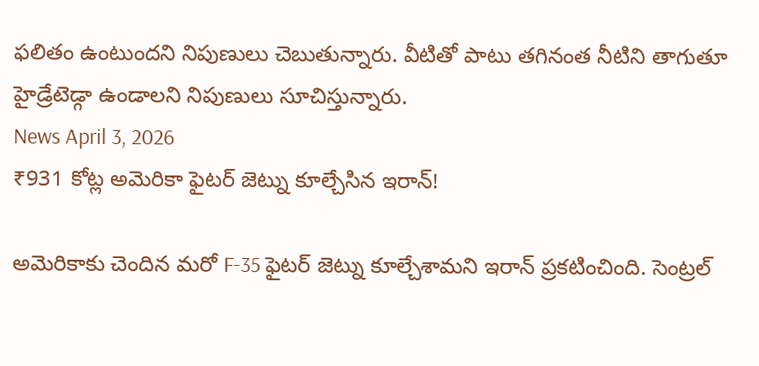ఫలితం ఉంటుందని నిపుణులు చెబుతున్నారు. వీటితో పాటు తగినంత నీటిని తాగుతూ హైడ్రేటెడ్గా ఉండాలని నిపుణులు సూచిస్తున్నారు.
News April 3, 2026
₹931 కోట్ల అమెరికా ఫైటర్ జెట్ను కూల్చేసిన ఇరాన్!

అమెరికాకు చెందిన మరో F-35 ఫైటర్ జెట్ను కూల్చేశామని ఇరాన్ ప్రకటించింది. సెంట్రల్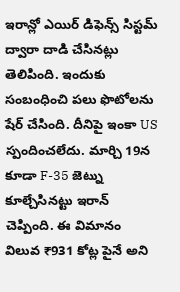ఇరాన్లో ఎయిర్ డిఫెన్స్ సిస్టమ్ ద్వారా దాడి చేసినట్లు తెలిపింది. ఇందుకు సంబంధించి పలు ఫొటోలను షేర్ చేసింది. దీనిపై ఇంకా US స్పందించలేదు. మార్చి 19న కూడా F-35 జెట్ను కూల్చేసినట్టు ఇరాన్ చెప్పింది. ఈ విమానం విలువ ₹931 కోట్ల పైనే అని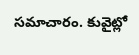సమాచారం. కువైట్లో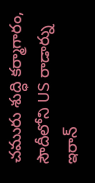చమురు శుద్ధి కర్మాగారం, సౌదీలోని US రాడార్ను ఇరాన్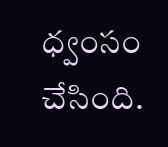ధ్వంసం చేసింది.